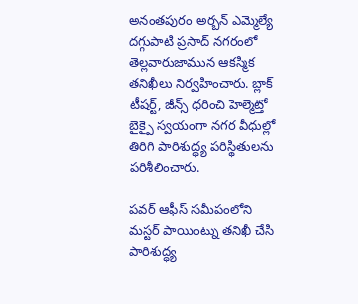అనంతపురం అర్బన్ ఎమ్మెల్యే దగ్గుపాటి ప్రసాద్ నగరంలో తెల్లవారుజామున ఆకస్మిక తనిఖీలు నిర్వహించారు. బ్లాక్ టీషర్ట్, జీన్స్ ధరించి హెల్మెట్తో బైక్పై స్వయంగా నగర వీధుల్లో తిరిగి పారిశుద్ధ్య పరిస్థితులను పరిశీలించారు.

పవర్ ఆఫీస్ సమీపంలోని మస్టర్ పాయింట్ను తనిఖీ చేసి పారిశుద్ధ్య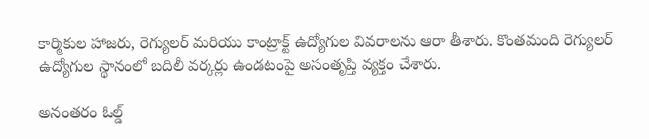కార్మికుల హాజరు, రెగ్యులర్ మరియు కాంట్రాక్ట్ ఉద్యోగుల వివరాలను ఆరా తీశారు. కొంతమంది రెగ్యులర్ ఉద్యోగుల స్థానంలో బదిలీ వర్కర్లు ఉండటంపై అసంతృప్తి వ్యక్తం చేశారు.

అనంతరం ఓల్డ్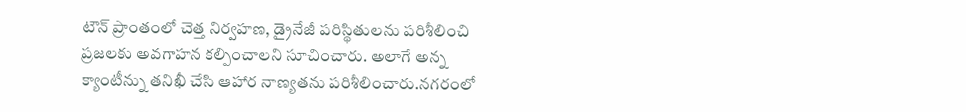టౌన్ ప్రాంతంలో చెత్త నిర్వహణ, డ్రైనేజీ పరిస్థితులను పరిశీలించి ప్రజలకు అవగాహన కల్పించాలని సూచించారు. అలాగే అన్న క్యాంటీన్ను తనిఖీ చేసి ఆహార నాణ్యతను పరిశీలించారు.నగరంలో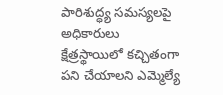పారిశుద్ధ్య సమస్యలపై అధికారులు క్షేత్రస్థాయిలో కచ్చితంగా పని చేయాలని ఎమ్మెల్యే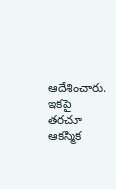ఆదేశించారు. ఇకపై తరచూ ఆకస్మిక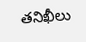తనిఖీలు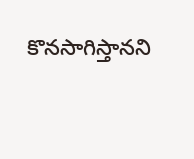కొనసాగిస్తానని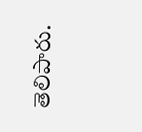తెలిపారు.